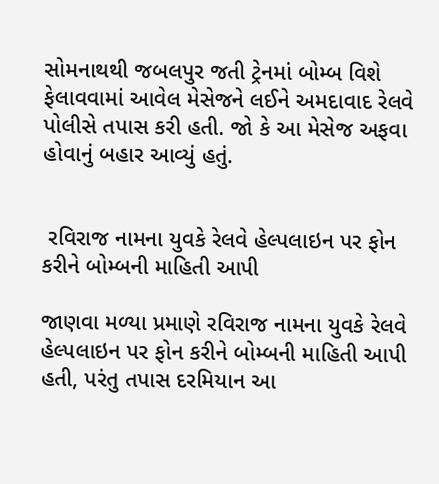સોમનાથથી જબલપુર જતી ટ્રેનમાં બોમ્બ વિશે ફેલાવવામાં આવેલ મેસેજને લઈને અમદાવાદ રેલવે પોલીસે તપાસ કરી હતી. જો કે આ મેસેજ અફવા હોવાનું બહાર આવ્યું હતું.


 રવિરાજ નામના યુવકે રેલવે હેલ્પલાઇન પર ફોન કરીને બોમ્બની માહિતી આપી

જાણવા મળ્યા પ્રમાણે રવિરાજ નામના યુવકે રેલવે હેલ્પલાઇન પર ફોન કરીને બોમ્બની માહિતી આપી હતી, પરંતુ તપાસ દરમિયાન આ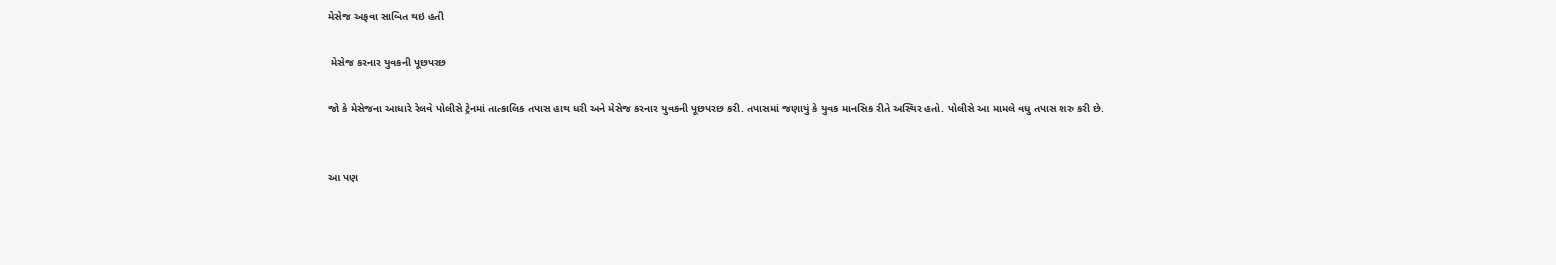મેસેજ અફવા સાબિત થઇ હતી

 મેસેજ કરનાર યુવકની પૂછપરછ

જો કે મેસેજના આધારે રેલવે પોલીસે ટ્રેનમાં તાત્કાલિક તપાસ હાથ ધરી અને મેસેજ કરનાર યુવકની પૂછપરછ કરી. તપાસમાં જણાયું કે યુવક માનસિક રીતે અસ્થિર હતો. પોલીસે આ મામલે વધુ તપાસ શરુ કરી છે.


આ પણ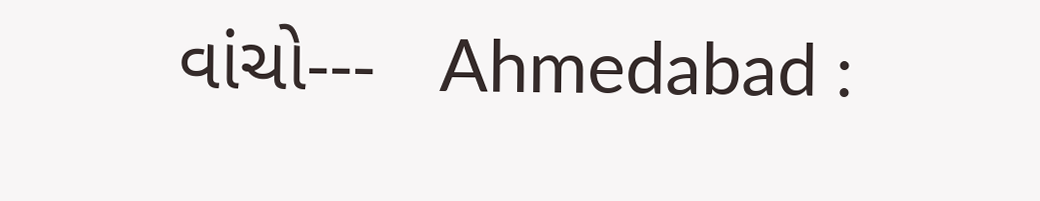વાંચો---   Ahmedabad :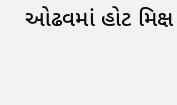ઓઢવમાં હોટ મિક્ષ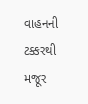વાહનની ટક્કરથી મજૂર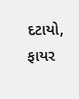દટાયો, ફાયર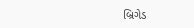બ્રિગેડ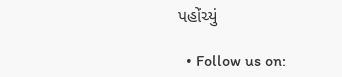પહોંચ્યું

  • Follow us on: